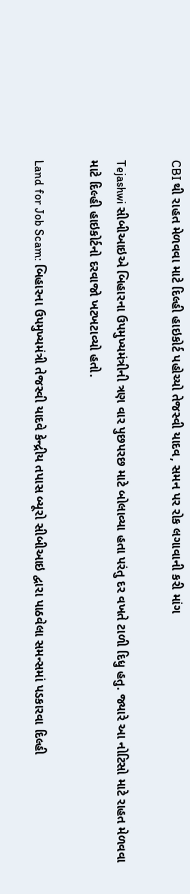CBI થી રાહત મેળવવા માટે દિલ્હી હાઇકોર્ટ પહોચ્યો તેજસ્વી યાદવ, સમન પર રોક લગાવાની કરી માંગ

Tejashwi સીબીઆઇએ બિહારના ઉપમુખ્યમંત્રીની ત્રણ વાર પુછપરછ માટે બોલાવ્યા હતા પરંતુ દર વખતે ટાળી દિધુ હતુ. જ્યારે આ નોટિસો માટે રાહત મેળવવા માટે દિલ્હી હાઇકોર્ટનો દરવાજો ખટખટાવ્યો હતો.

Land for Job Scam: બિહારના ઉપમુખ્યમંત્રી તેજસ્વી યાદવે કેન્દ્રીય તપાસ બ્યૂરો સીબીઆઇ દ્વારા પાઠવેલા સમન્સમાં પડકારવા દિલ્હી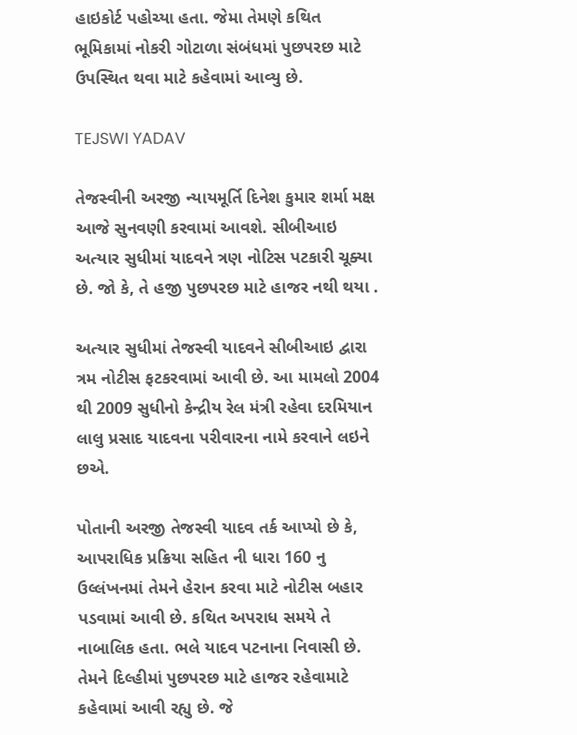હાઇકોર્ટ પહોચ્યા હતા. જેમા તેમણે કથિત ભૂમિકામાં નોકરી ગોટાળા સંબંધમાં પુછપરછ માટે ઉપસ્થિત થવા માટે કહેવામાં આવ્યુ છે.

TEJSWI YADAV

તેજસ્વીની અરજી ન્યાયમૂર્તિ દિનેશ કુમાર શર્મા મક્ષ આજે સુનવણી કરવામાં આવશે. સીબીઆઇ અત્યાર સુધીમાં યાદવને ત્રણ નોટિસ પટકારી ચૂક્યા છે. જો કે, તે હજી પુછપરછ માટે હાજર નથી થયા .

અત્યાર સુધીમાં તેજસ્વી યાદવને સીબીઆઇ દ્વારા ત્રમ નોટીસ ફટકરવામાં આવી છે. આ મામલો 2004 થી 2009 સુધીનો કેન્દ્રીય રેલ મંત્રી રહેવા દરમિયાન લાલુ પ્રસાદ યાદવના પરીવારના નામે કરવાને લઇને છએ.

પોતાની અરજી તેજસ્વી યાદવ તર્ક આપ્યો છે કે, આપરાધિક પ્રક્રિયા સહિત ની ધારા 160 નુ ઉલ્લંખનમાં તેમને હેરાન કરવા માટે નોટીસ બહાર પડવામાં આવી છે. કથિત અપરાધ સમયે તે નાબાલિક હતા. ભલે યાદવ પટનાના નિવાસી છે. તેમને દિલ્હીમાં પુછપરછ માટે હાજર રહેવામાટે કહેવામાં આવી રહ્યુ છે. જે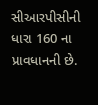સીઆરપીસીની ધારા 160 ના પ્રાવધાનની છે.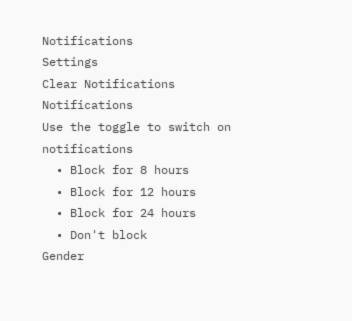Notifications
Settings
Clear Notifications
Notifications
Use the toggle to switch on notifications
  • Block for 8 hours
  • Block for 12 hours
  • Block for 24 hours
  • Don't block
Gender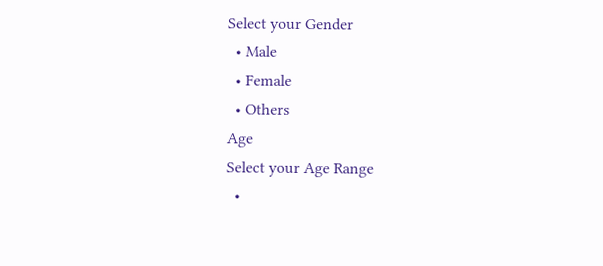Select your Gender
  • Male
  • Female
  • Others
Age
Select your Age Range
  •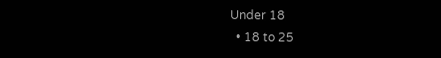Under 18
  • 18 to 25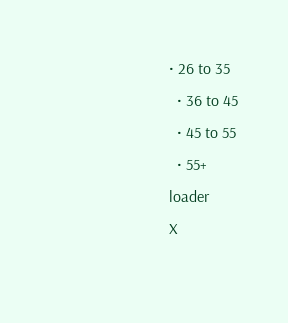• 26 to 35
  • 36 to 45
  • 45 to 55
  • 55+
loader
X